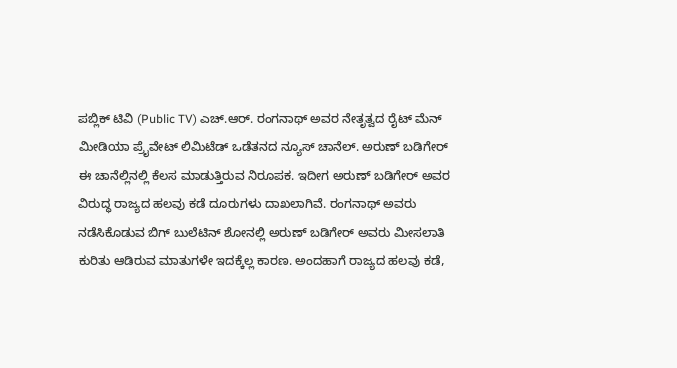ಪಬ್ಲಿಕ್ ಟಿವಿ (Public TV) ಎಚ್.ಆರ್. ರಂಗನಾಥ್ ಅವರ ನೇತೃತ್ವದ ರೈಟ್ ಮೆನ್ ಮೀಡಿಯಾ ಪ್ರೈವೇಟ್ ಲಿಮಿಟೆಡ್ ಒಡೆತನದ ನ್ಯೂಸ್ ಚಾನೆಲ್. ಅರುಣ್ ಬಡಿಗೇರ್ ಈ ಚಾನೆಲ್ಲಿನಲ್ಲಿ ಕೆಲಸ ಮಾಡುತ್ತಿರುವ ನಿರೂಪಕ. ಇದೀಗ ಅರುಣ್ ಬಡಿಗೇರ್ ಅವರ ವಿರುದ್ಧ ರಾಜ್ಯದ ಹಲವು ಕಡೆ ದೂರುಗಳು ದಾಖಲಾಗಿವೆ. ರಂಗನಾಥ್ ಅವರು ನಡೆಸಿಕೊಡುವ ಬಿಗ್ ಬುಲೆಟಿನ್ ಶೋನಲ್ಲಿ ಅರುಣ್ ಬಡಿಗೇರ್ ಅವರು ಮೀಸಲಾತಿ ಕುರಿತು ಆಡಿರುವ ಮಾತುಗಳೇ ಇದಕ್ಕೆಲ್ಲ ಕಾರಣ. ಅಂದಹಾಗೆ ರಾಜ್ಯದ ಹಲವು ಕಡೆ,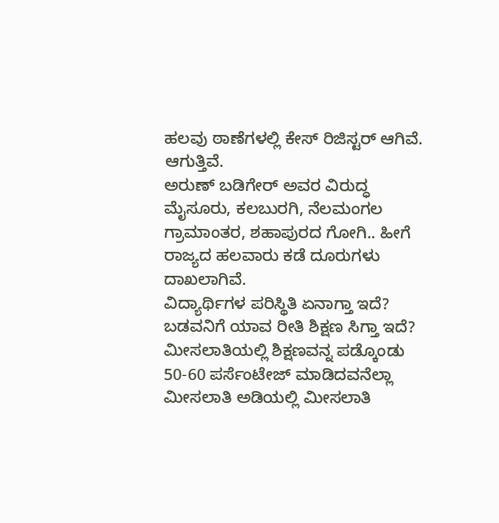ಹಲವು ಠಾಣೆಗಳಲ್ಲಿ ಕೇಸ್ ರಿಜಿಸ್ಟರ್ ಆಗಿವೆ. ಆಗುತ್ತಿವೆ.
ಅರುಣ್ ಬಡಿಗೇರ್ ಅವರ ವಿರುದ್ಧ ಮೈಸೂರು, ಕಲಬುರಗಿ, ನೆಲಮಂಗಲ ಗ್ರಾಮಾಂತರ, ಶಹಾಪುರದ ಗೋಗಿ.. ಹೀಗೆ ರಾಜ್ಯದ ಹಲವಾರು ಕಡೆ ದೂರುಗಳು ದಾಖಲಾಗಿವೆ.
ವಿದ್ಯಾರ್ಥಿಗಳ ಪರಿಸ್ಥಿತಿ ಏನಾಗ್ತಾ ಇದೆ? ಬಡವನಿಗೆ ಯಾವ ರೀತಿ ಶಿಕ್ಷಣ ಸಿಗ್ತಾ ಇದೆ? ಮೀಸಲಾತಿಯಲ್ಲಿ ಶಿಕ್ಷಣವನ್ನ ಪಡ್ಕೊಂಡು 50-60 ಪರ್ಸೆಂಟೇಜ್ ಮಾಡಿದವನೆಲ್ಲಾ ಮೀಸಲಾತಿ ಅಡಿಯಲ್ಲಿ ಮೀಸಲಾತಿ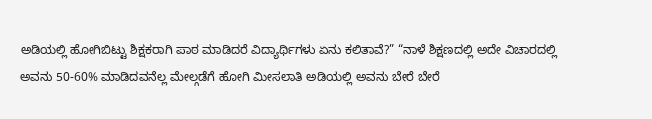ಅಡಿಯಲ್ಲಿ ಹೋಗಿಬಿಟ್ಟು ಶಿಕ್ಷಕರಾಗಿ ಪಾಠ ಮಾಡಿದರೆ ವಿದ್ಯಾರ್ಥಿಗಳು ಏನು ಕಲಿತಾವೆ?” “ನಾಳೆ ಶಿಕ್ಷಣದಲ್ಲಿ ಅದೇ ವಿಚಾರದಲ್ಲಿ ಅವನು 50-60% ಮಾಡಿದವನೆಲ್ಲ ಮೇಲ್ಗಡೆಗೆ ಹೋಗಿ ಮೀಸಲಾತಿ ಅಡಿಯಲ್ಲಿ ಅವನು ಬೇರೆ ಬೇರೆ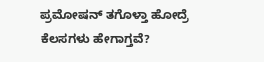ಪ್ರಮೋಷನ್ ತಗೊಳ್ತಾ ಹೋದ್ರೆ ಕೆಲಸಗಳು ಹೇಗಾಗ್ತವೆ?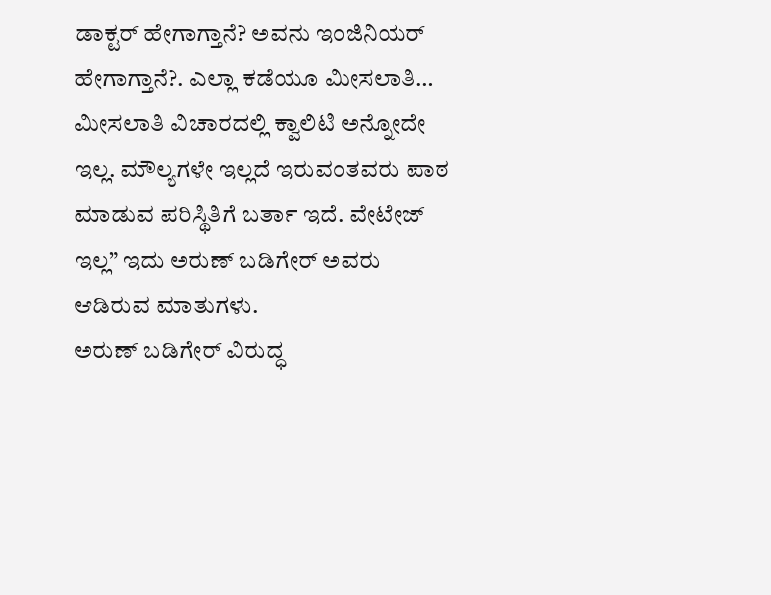ಡಾಕ್ಟರ್ ಹೇಗಾಗ್ತಾನೆ? ಅವನು ಇಂಜಿನಿಯರ್ ಹೇಗಾಗ್ತಾನೆ?. ಎಲ್ಲಾ ಕಡೆಯೂ ಮೀಸಲಾತಿ… ಮೀಸಲಾತಿ ವಿಚಾರದಲ್ಲಿ ಕ್ವಾಲಿಟಿ ಅನ್ನೋದೇ ಇಲ್ಲ. ಮೌಲ್ಯಗಳೇ ಇಲ್ಲದೆ ಇರುವಂತವರು ಪಾಠ ಮಾಡುವ ಪರಿಸ್ಥಿತಿಗೆ ಬರ್ತಾ ಇದೆ. ವೇಟೇಜ್ ಇಲ್ಲ” ಇದು ಅರುಣ್ ಬಡಿಗೇರ್ ಅವರು ಆಡಿರುವ ಮಾತುಗಳು.
ಅರುಣ್ ಬಡಿಗೇರ್ ವಿರುದ್ಧ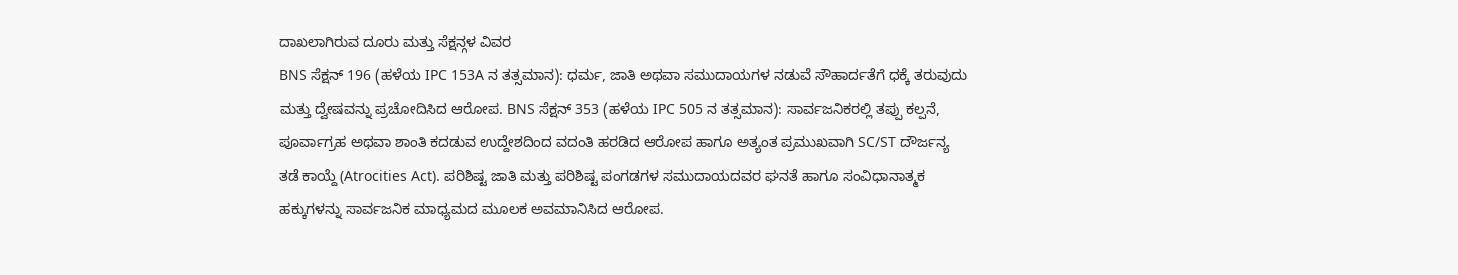ದಾಖಲಾಗಿರುವ ದೂರು ಮತ್ತು ಸೆಕ್ಷನ್ಗಳ ವಿವರ
BNS ಸೆಕ್ಷನ್ 196 (ಹಳೆಯ IPC 153A ನ ತತ್ಸಮಾನ): ಧರ್ಮ, ಜಾತಿ ಅಥವಾ ಸಮುದಾಯಗಳ ನಡುವೆ ಸೌಹಾರ್ದತೆಗೆ ಧಕ್ಕೆ ತರುವುದು ಮತ್ತು ದ್ವೇಷವನ್ನು ಪ್ರಚೋದಿಸಿದ ಆರೋಪ. BNS ಸೆಕ್ಷನ್ 353 (ಹಳೆಯ IPC 505 ನ ತತ್ಸಮಾನ): ಸಾರ್ವಜನಿಕರಲ್ಲಿ ತಪ್ಪು ಕಲ್ಪನೆ, ಪೂರ್ವಾಗ್ರಹ ಅಥವಾ ಶಾಂತಿ ಕದಡುವ ಉದ್ದೇಶದಿಂದ ವದಂತಿ ಹರಡಿದ ಆರೋಪ ಹಾಗೂ ಅತ್ಯಂತ ಪ್ರಮುಖವಾಗಿ SC/ST ದೌರ್ಜನ್ಯ ತಡೆ ಕಾಯ್ದೆ (Atrocities Act). ಪರಿಶಿಷ್ಟ ಜಾತಿ ಮತ್ತು ಪರಿಶಿಷ್ಟ ಪಂಗಡಗಳ ಸಮುದಾಯದವರ ಘನತೆ ಹಾಗೂ ಸಂವಿಧಾನಾತ್ಮಕ ಹಕ್ಕುಗಳನ್ನು ಸಾರ್ವಜನಿಕ ಮಾಧ್ಯಮದ ಮೂಲಕ ಅವಮಾನಿಸಿದ ಆರೋಪ.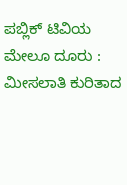ಪಬ್ಲಿಕ್ ಟಿವಿಯ ಮೇಲೂ ದೂರು : ಮೀಸಲಾತಿ ಕುರಿತಾದ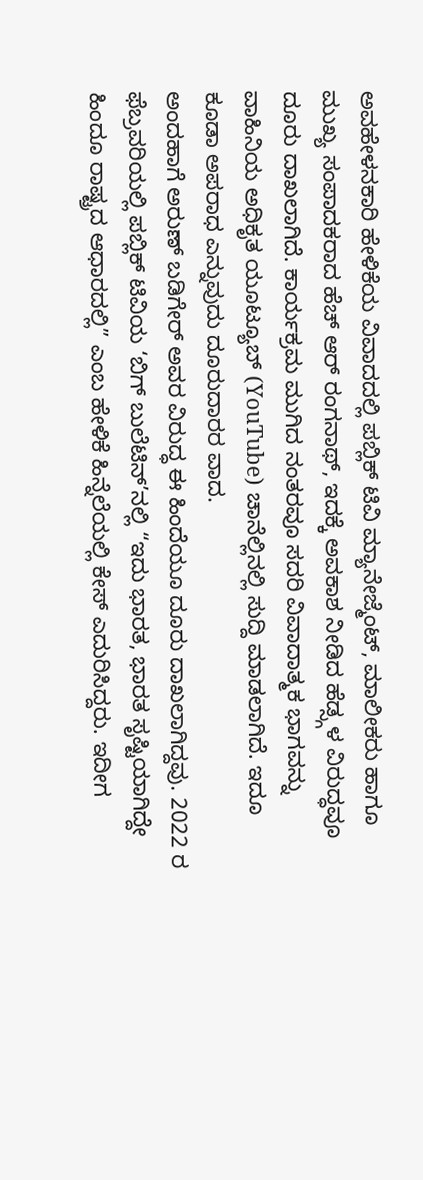ಅವಹೇಳನಕಾರಿ ಹೇಳಿಕೆಯ ವಿವಾದದಲ್ಲಿ ಪಬ್ಲಿಕ್ ಟಿವಿ ಮ್ಯಾನೇಜ್ಮೆಂಟ್, ಮಾಲೀಕರು ಹಾಗೂ ಮುಖ್ಯ ಸಂಪಾದಕರಾದ ಹೆಚ್ ಆರ್ ರಂಗನಾಥ್, ಇದಕ್ಕೆ ಅವಕಾಶ ನೀಡಿದ ಹೆಡ್ಸ್ಗಳ ವಿರುದ್ಧವೂ ದೂರು ದಾಖಲಾಗಿದೆ. ಕಾರ್ಯಕ್ರಮ ಮುಗಿದ ನಂತರವೂ ಸದರಿ ವಿವಾದಾತ್ಮಕ ಭಾಗವನ್ನು ವಾಹಿನಿಯ ಅಧಿಕೃತ ಯೂಟ್ಯೂಬ್ (YouTube) ಚಾನೆಲ್ಲಿನಲ್ಲಿ ಸುದ್ದಿ ಮಾಡಲಾಗಿದೆ. ಇದೂ ಕೂಡಾ ಅಪರಾಧ ಎನ್ನುವುದು ದೂರುದಾರರ ವಾದ.
ಅಂದಹಾಗೆ ಅರುಣ್ ಬಡಿಗೇರ್ ಅವರ ವಿರುದ್ಧ ಈ ಹಿಂದೆಯೂ ದೂರು ದಾಖಲಾಗಿದ್ದವು. 2022 ರ ಫೆಬ್ರವರಿಯಲ್ಲಿ ಪಬ್ಲಿಕ್ ಟಿವಿಯ ‘ಬಿಗ್ ಬುಲೆಟಿನ್’ನಲ್ಲಿ “ಇದು ಭಾರತ, ಭಾರತ ಸೃಷ್ಟಿಯಾಗಿದ್ದೇ ಹಿಂದೂ ರಾಷ್ಟ್ರದ ಆಧಾರದಲ್ಲಿ” ಎಂಬ ಹೇಳಿಕೆ ಹಿನ್ನೆಲೆಯಲ್ಲಿ ಕೇಸ್ ಎದುರಿಸಿದ್ದರು. ಇದೀಗ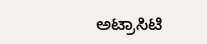ಅಟ್ರಾಸಿಟಿ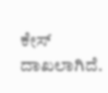ಕೇಸ್ ದಾಖಲಾಗಿದೆ.